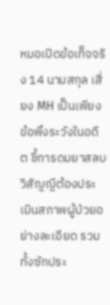หมอเปิดข้อเท็จจริง 14 นามสกุล เสี่ยง MH เป็นเพียงข้อพึงระวังในอดีต ชี้การดมยาสลบ วิสัญญีต้องประเมินสภาพผู้ป่วยอย่างละเอียด รวมทั้งซักประ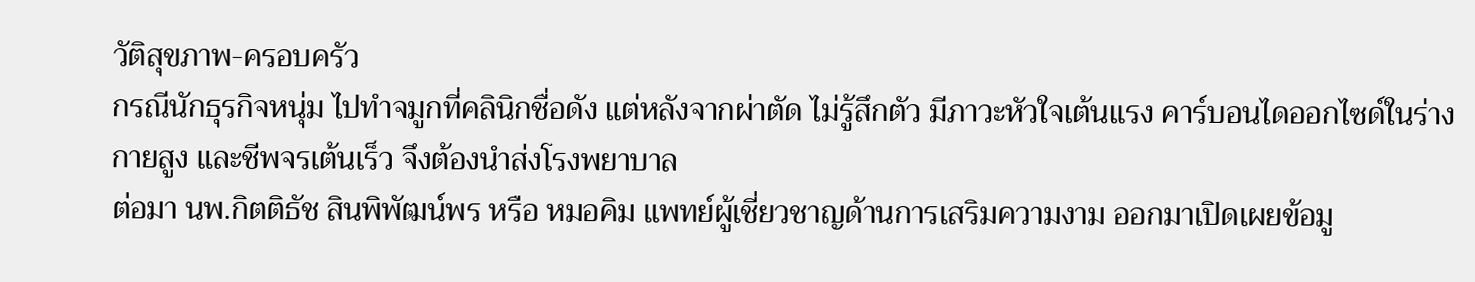วัติสุขภาพ-ครอบครัว
กรณีนักธุรกิจหนุ่ม ไปทำจมูกที่คลินิกชื่อดัง แต่หลังจากผ่าตัด ไม่รู้สึกตัว มีภาวะหัวใจเต้นแรง คาร์บอนไดออกไซด์ในร่างกายสูง และชีพจรเต้นเร็ว จึงต้องนำส่งโรงพยาบาล
ต่อมา นพ.กิตติธัช สินพิพัฒน์พร หรือ หมอคิม แพทย์ผู้เชี่ยวชาญด้านการเสริมความงาม ออกมาเปิดเผยข้อมู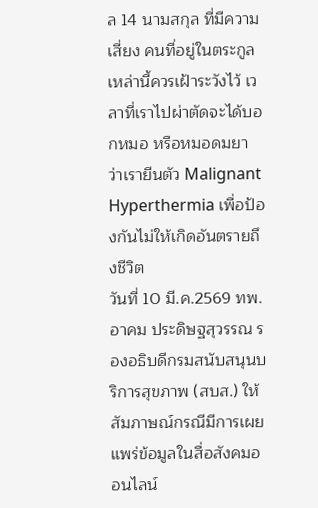ล 14 นามสกุล ที่มีความเสี่ยง คนที่อยู่ในตระกูลเหล่านี้ควรเฝ้าระวังไว้ เวลาที่เราไปผ่าตัดจะได้บอกหมอ หรือหมอดมยา ว่าเรายีนตัว Malignant Hyperthermia เพื่อป้องกันไม่ให้เกิดอันตรายถึงชีวิต
วันที่ 10 มี.ค.2569 ทพ.อาคม ประดิษฐสุวรรณ รองอธิบดีกรมสนับสนุนบริการสุขภาพ (สบส.) ให้สัมภาษณ์กรณีมีการเผยแพร่ข้อมูลในสื่อสังคมออนไลน์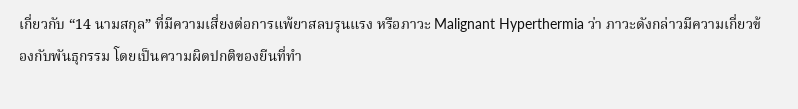เกี่ยวกับ “14 นามสกุล” ที่มีความเสี่ยงต่อการแพ้ยาสลบรุนแรง หรือภาวะ Malignant Hyperthermia ว่า ภาวะดังกล่าวมีความเกี่ยวข้องกับพันธุกรรม โดยเป็นความผิดปกติของยีนที่ทำ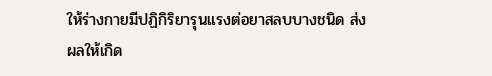ให้ร่างกายมีปฏิกิริยารุนแรงต่อยาสลบบางชนิด ส่งผลให้เกิด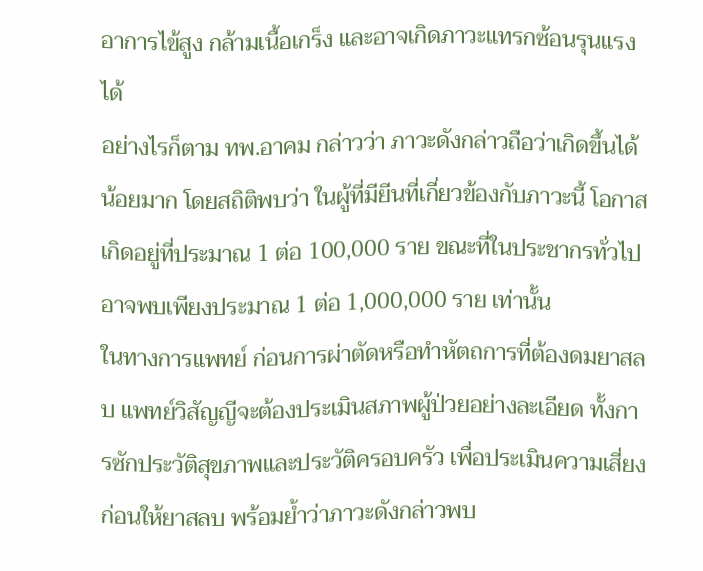อาการไข้สูง กล้ามเนื้อเกร็ง และอาจเกิดภาวะแทรกซ้อนรุนแรงได้
อย่างไรก็ตาม ทพ.อาคม กล่าวว่า ภาวะดังกล่าวถือว่าเกิดขึ้นได้น้อยมาก โดยสถิติพบว่า ในผู้ที่มียีนที่เกี่ยวข้องกับภาวะนี้ โอกาสเกิดอยู่ที่ประมาณ 1 ต่อ 100,000 ราย ขณะที่ในประชากรทั่วไปอาจพบเพียงประมาณ 1 ต่อ 1,000,000 ราย เท่านั้น
ในทางการแพทย์ ก่อนการผ่าตัดหรือทำหัตถการที่ต้องดมยาสลบ แพทย์วิสัญญีจะต้องประเมินสภาพผู้ป่วยอย่างละเอียด ทั้งการซักประวัติสุขภาพและประวัติครอบครัว เพื่อประเมินความเสี่ยงก่อนให้ยาสลบ พร้อมย้ำว่าภาวะดังกล่าวพบ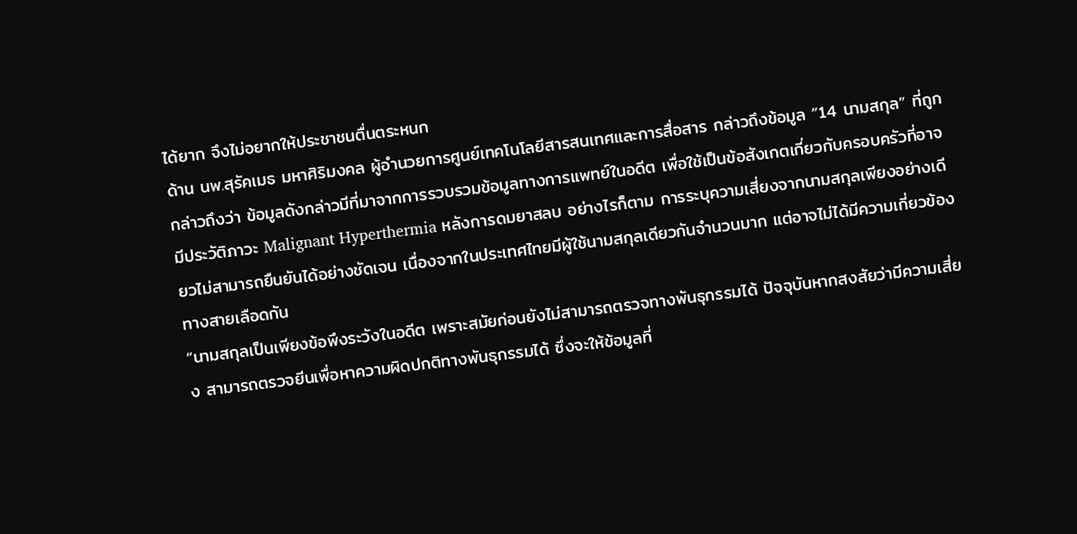ได้ยาก จึงไม่อยากให้ประชาชนตื่นตระหนก
ด้าน นพ.สุรัคเมธ มหาศิริมงคล ผู้อำนวยการศูนย์เทคโนโลยีสารสนเทศและการสื่อสาร กล่าวถึงข้อมูล “14 นามสกุล” ที่ถูกกล่าวถึงว่า ข้อมูลดังกล่าวมีที่มาจากการรวบรวมข้อมูลทางการแพทย์ในอดีต เพื่อใช้เป็นข้อสังเกตเกี่ยวกับครอบครัวที่อาจมีประวัติภาวะ Malignant Hyperthermia หลังการดมยาสลบ อย่างไรก็ตาม การระบุความเสี่ยงจากนามสกุลเพียงอย่างเดียวไม่สามารถยืนยันได้อย่างชัดเจน เนื่องจากในประเทศไทยมีผู้ใช้นามสกุลเดียวกันจำนวนมาก แต่อาจไม่ได้มีความเกี่ยวข้องทางสายเลือดกัน
“นามสกุลเป็นเพียงข้อพึงระวังในอดีต เพราะสมัยก่อนยังไม่สามารถตรวจทางพันธุกรรมได้ ปัจจุบันหากสงสัยว่ามีความเสี่ยง สามารถตรวจยีนเพื่อหาความผิดปกติทางพันธุกรรมได้ ซึ่งจะให้ข้อมูลที่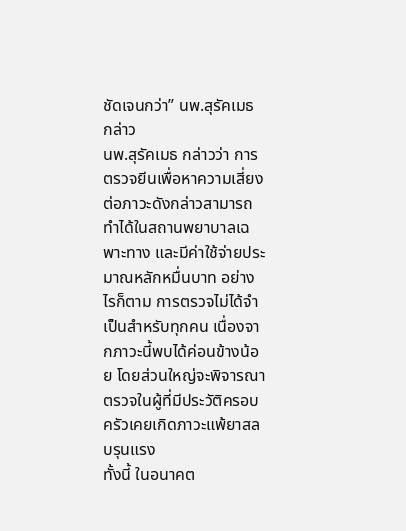ชัดเจนกว่า” นพ.สุรัคเมธ กล่าว
นพ.สุรัคเมธ กล่าวว่า การตรวจยีนเพื่อหาความเสี่ยงต่อภาวะดังกล่าวสามารถทำได้ในสถานพยาบาลเฉพาะทาง และมีค่าใช้จ่ายประมาณหลักหมื่นบาท อย่างไรก็ตาม การตรวจไม่ได้จำเป็นสำหรับทุกคน เนื่องจากภาวะนี้พบได้ค่อนข้างน้อย โดยส่วนใหญ่จะพิจารณาตรวจในผู้ที่มีประวัติครอบครัวเคยเกิดภาวะแพ้ยาสลบรุนแรง
ทั้งนี้ ในอนาคต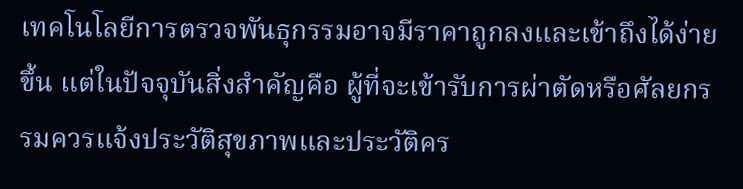เทคโนโลยีการตรวจพันธุกรรมอาจมีราคาถูกลงและเข้าถึงได้ง่ายขึ้น แต่ในปัจจุบันสิ่งสำคัญคือ ผู้ที่จะเข้ารับการผ่าตัดหรือศัลยกรรมควรแจ้งประวัติสุขภาพและประวัติคร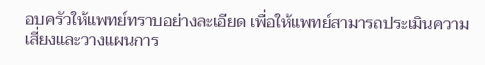อบครัวให้แพทย์ทราบอย่างละเอียด เพื่อให้แพทย์สามารถประเมินความเสี่ยงและวางแผนการ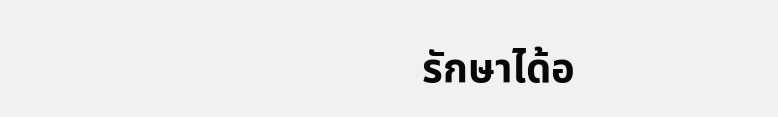รักษาได้อ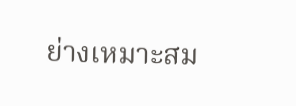ย่างเหมาะสม